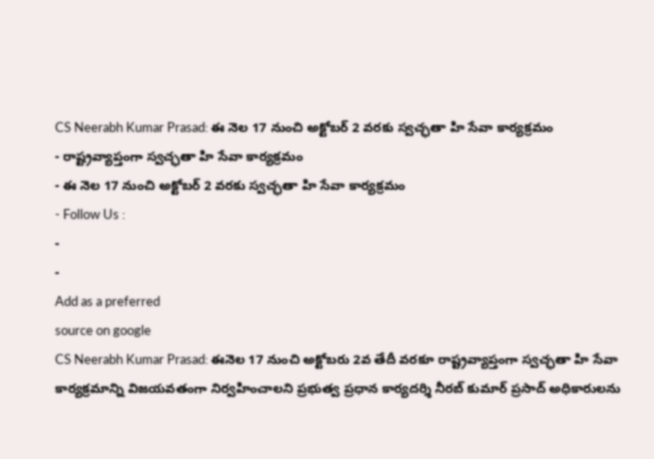CS Neerabh Kumar Prasad: ఈ నెల 17 నుంచి అక్టోబర్ 2 వరకు స్వచ్ఛతా హి సేవా కార్యక్రమం
- రాష్ట్రవ్యాప్తంగా స్వచ్ఛతా హి సేవా కార్యక్రమం
- ఈ నెల 17 నుంచి అక్టోబర్ 2 వరకు స్వచ్ఛతా హి సేవా కార్యక్రమం
- Follow Us :
-
-
Add as a preferred
source on google
CS Neerabh Kumar Prasad: ఈనెల 17 నుంచి అక్టోబరు 2వ తేదీ వరకూ రాష్ట్రవ్యాప్తంగా స్వచ్ఛతా హి సేవా కార్యక్రమాన్ని విజయవతంగా నిర్వహించాలని ప్రభుత్వ ప్రధాన కార్యదర్శి నీరబ్ కుమార్ ప్రసాద్ అధికారులను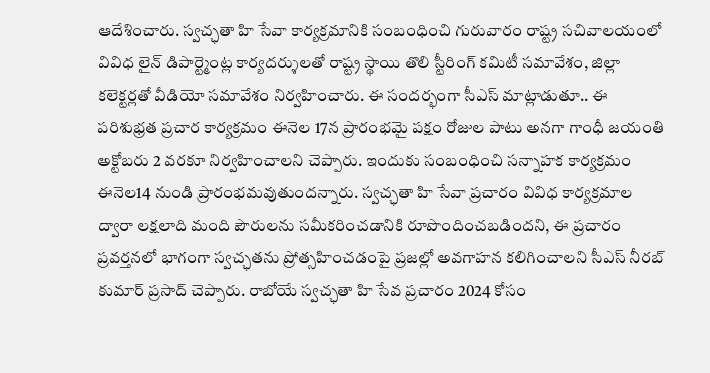ఆదేశించారు. స్వచ్ఛతా హి సేవా కార్యక్రమానికి సంబంధించి గురువారం రాష్ట్ర సచివాలయంలో వివిధ లైన్ డిపార్ట్మెంట్ల కార్యదర్శులతో రాష్ట్ర స్థాయి తొలి స్టీరింగ్ కమిటీ సమావేశం, జిల్లా కలెక్టర్లతో వీడియో సమావేశం నిర్వహించారు. ఈ సందర్భంగా సీఎస్ మాట్లాడుతూ.. ఈ పరిశుభ్రత ప్రచార కార్యక్రమం ఈనెల 17న ప్రారంభమై పక్షం రోజుల పాటు అనగా గాంధీ జయంతి అక్టోబరు 2 వరకూ నిర్వహించాలని చెప్పారు. ఇందుకు సంబంధించి సన్నాహక కార్యక్రమం ఈనెల14 నుండి ప్రారంభమవుతుందన్నారు. స్వచ్ఛతా హి సేవా ప్రచారం వివిధ కార్యక్రమాల ద్వారా లక్షలాది మంది పౌరులను సమీకరించడానికి రూపొందించబడిందని, ఈ ప్రచారం ప్రవర్తనలో భాగంగా స్వచ్ఛతను ప్రోత్సహించడంపై ప్రజల్లో అవగాహన కలిగించాలని సీఎస్ నీరబ్ కుమార్ ప్రసాద్ చెప్పారు. రాబోయే స్వచ్ఛతా హి సేవ ప్రచారం 2024 కోసం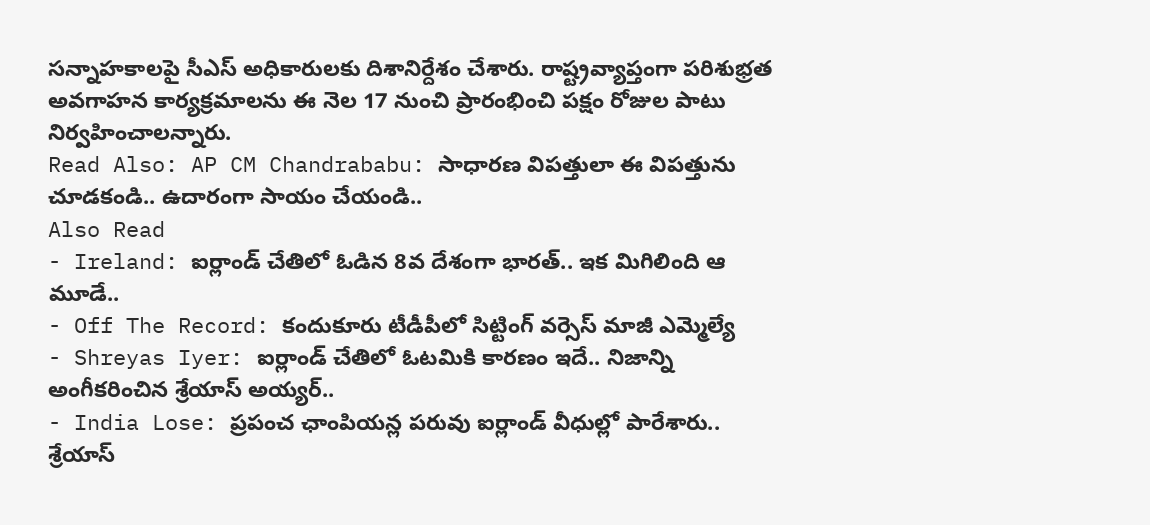సన్నాహకాలపై సీఎస్ అధికారులకు దిశానిర్దేశం చేశారు. రాష్ట్రవ్యాప్తంగా పరిశుభ్రత అవగాహన కార్యక్రమాలను ఈ నెల 17 నుంచి ప్రారంభించి పక్షం రోజుల పాటు నిర్వహించాలన్నారు.
Read Also: AP CM Chandrababu: సాధారణ విపత్తులా ఈ విపత్తును చూడకండి.. ఉదారంగా సాయం చేయండి..
Also Read
- Ireland: ఐర్లాండ్ చేతిలో ఓడిన 8వ దేశంగా భారత్.. ఇక మిగిలింది ఆ మూడే..
- Off The Record: కందుకూరు టీడీపీలో సిట్టింగ్ వర్సెస్ మాజీ ఎమ్మెల్యే
- Shreyas Iyer: ఐర్లాండ్ చేతిలో ఓటమికి కారణం ఇదే.. నిజాన్ని అంగీకరించిన శ్రేయాస్ అయ్యర్..
- India Lose: ప్రపంచ ఛాంపియన్ల పరువు ఐర్లాండ్ వీధుల్లో పారేశారు.. శ్రేయాస్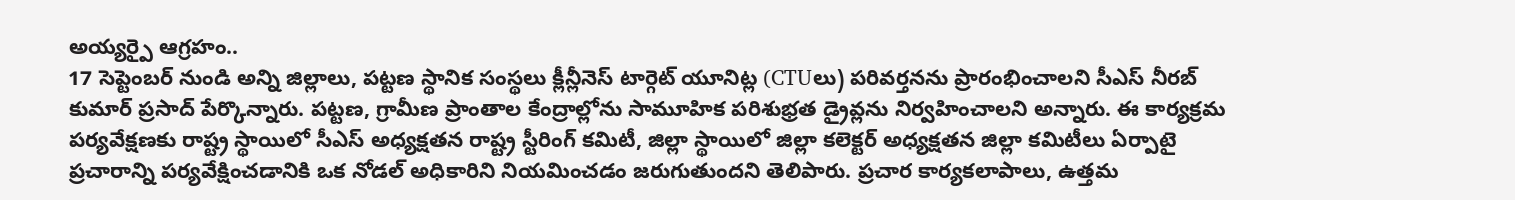అయ్యర్పై ఆగ్రహం..
17 సెప్టెంబర్ నుండి అన్ని జిల్లాలు, పట్టణ స్థానిక సంస్థలు క్లీన్లీనెస్ టార్గెట్ యూనిట్ల (CTUలు) పరివర్తనను ప్రారంభించాలని సీఎస్ నీరబ్ కుమార్ ప్రసాద్ పేర్కొన్నారు. పట్టణ, గ్రామీణ ప్రాంతాల కేంద్రాల్లోను సామూహిక పరిశుభ్రత డ్రైవ్లను నిర్వహించాలని అన్నారు. ఈ కార్యక్రమ పర్యవేక్షణకు రాష్ట్ర స్థాయిలో సీఎస్ అధ్యక్షతన రాష్ట్ర స్టీరింగ్ కమిటీ, జిల్లా స్థాయిలో జిల్లా కలెక్టర్ అధ్యక్షతన జిల్లా కమిటీలు ఏర్పాటై ప్రచారాన్ని పర్యవేక్షించడానికి ఒక నోడల్ అధికారిని నియమించడం జరుగుతుందని తెలిపారు. ప్రచార కార్యకలాపాలు, ఉత్తమ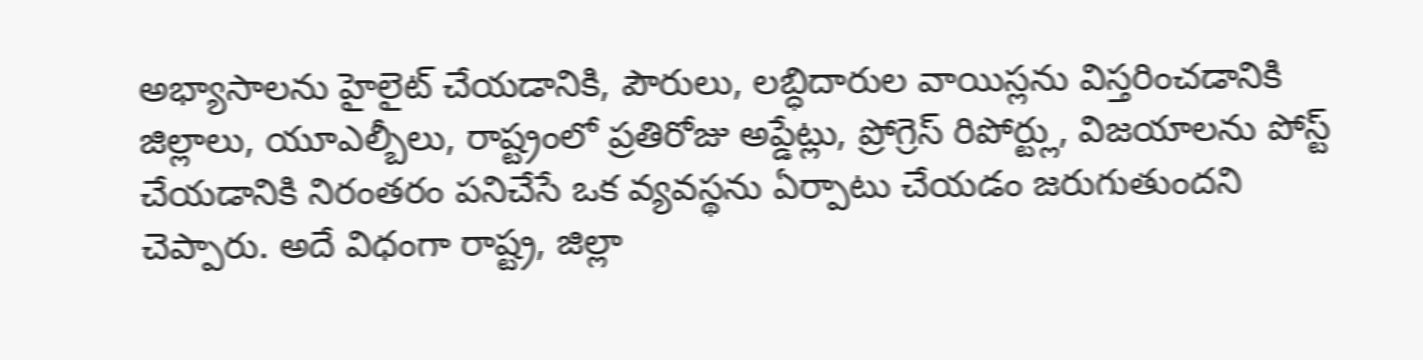అభ్యాసాలను హైలైట్ చేయడానికి, పౌరులు, లబ్ధిదారుల వాయిస్లను విస్తరించడానికి జిల్లాలు, యూఎల్బీలు, రాష్ట్రంలో ప్రతిరోజు అప్డేట్లు, ప్రోగ్రెస్ రిపోర్ట్లు, విజయాలను పోస్ట్ చేయడానికి నిరంతరం పనిచేసే ఒక వ్యవస్థను ఏర్పాటు చేయడం జరుగుతుందని చెప్పారు. అదే విధంగా రాష్ట్ర, జిల్లా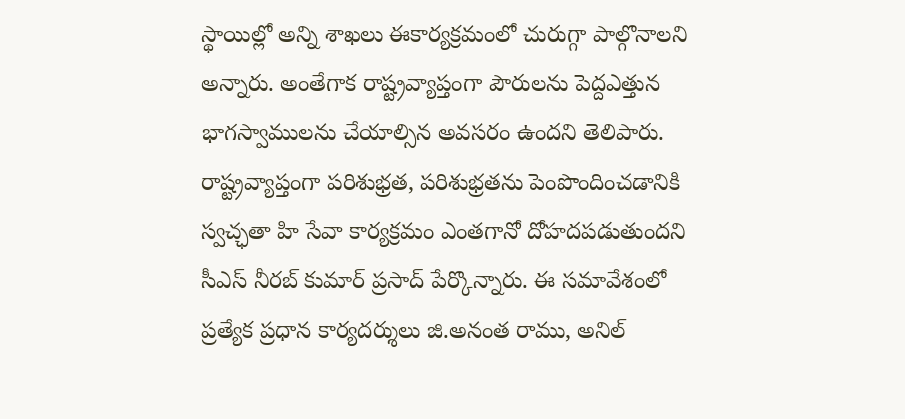స్థాయిల్లో అన్ని శాఖలు ఈకార్యక్రమంలో చురుగ్గా పాల్గొనాలని అన్నారు. అంతేగాక రాష్ట్రవ్యాప్తంగా పౌరులను పెద్దఎత్తున భాగస్వాములను చేయాల్సిన అవసరం ఉందని తెలిపారు. రాష్ట్రవ్యాప్తంగా పరిశుభ్రత, పరిశుభ్రతను పెంపొందించడానికి స్వచ్ఛతా హి సేవా కార్యక్రమం ఎంతగానో దోహదపడుతుందని సీఎస్ నీరబ్ కుమార్ ప్రసాద్ పేర్కొన్నారు. ఈ సమావేశంలో ప్రత్యేక ప్రధాన కార్యదర్శులు జి.అనంత రాము, అనిల్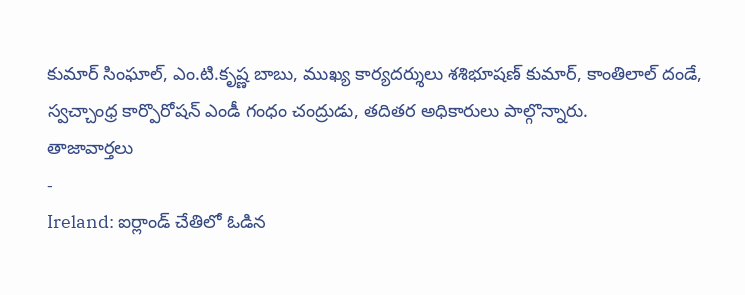కుమార్ సింఘాల్, ఎం.టి.కృష్ణ బాబు, ముఖ్య కార్యదర్శులు శశిభూషణ్ కుమార్, కాంతిలాల్ దండే, స్వచ్చాంధ్ర కార్పొరోషన్ ఎండీ గంధం చంద్రుడు, తదితర అధికారులు పాల్గొన్నారు.
తాజావార్తలు
-
Ireland: ఐర్లాండ్ చేతిలో ఓడిన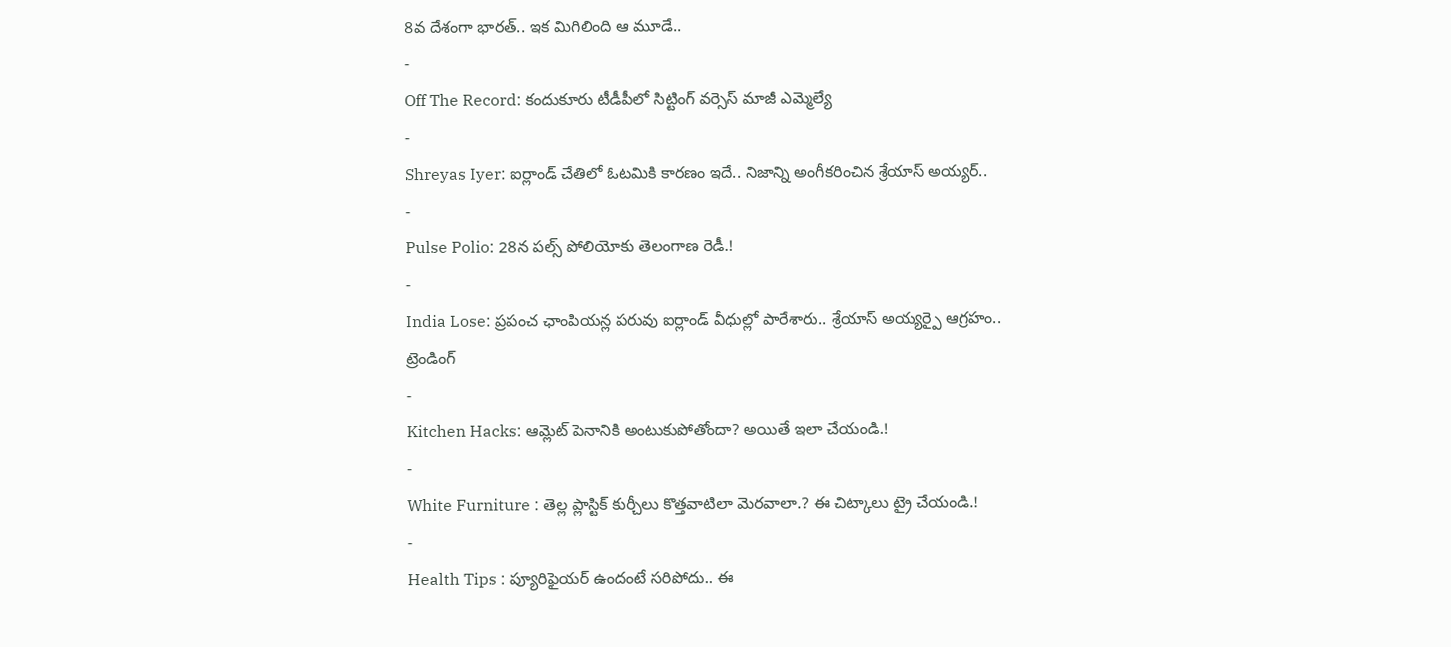8వ దేశంగా భారత్.. ఇక మిగిలింది ఆ మూడే..
-
Off The Record: కందుకూరు టీడీపీలో సిట్టింగ్ వర్సెస్ మాజీ ఎమ్మెల్యే
-
Shreyas Iyer: ఐర్లాండ్ చేతిలో ఓటమికి కారణం ఇదే.. నిజాన్ని అంగీకరించిన శ్రేయాస్ అయ్యర్..
-
Pulse Polio: 28న పల్స్ పోలియోకు తెలంగాణ రెడీ.!
-
India Lose: ప్రపంచ ఛాంపియన్ల పరువు ఐర్లాండ్ వీధుల్లో పారేశారు.. శ్రేయాస్ అయ్యర్పై ఆగ్రహం..
ట్రెండింగ్
-
Kitchen Hacks: ఆమ్లెట్ పెనానికి అంటుకుపోతోందా? అయితే ఇలా చేయండి.!
-
White Furniture : తెల్ల ప్లాస్టిక్ కుర్చీలు కొత్తవాటిలా మెరవాలా.? ఈ చిట్కాలు ట్రై చేయండి.!
-
Health Tips : ప్యూరిఫైయర్ ఉందంటే సరిపోదు.. ఈ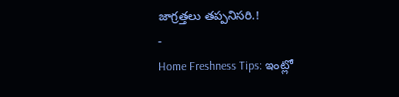జాగ్రత్తలు తప్పనిసరి.!
-
Home Freshness Tips: ఇంట్లో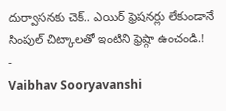దుర్వాసనకు చెక్.. ఎయిర్ ఫ్రెషనర్లు లేకుండానే సింపుల్ చిట్కాలతో ఇంటిని ఫ్రెష్గా ఉంచండి.!
-
Vaibhav Sooryavanshi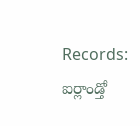Records: ఐర్లాండ్తో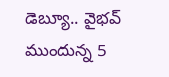డెబ్యూ.. వైభవ్ ముందున్న 5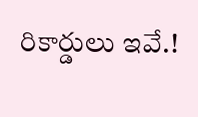రికార్డులు ఇవే.!